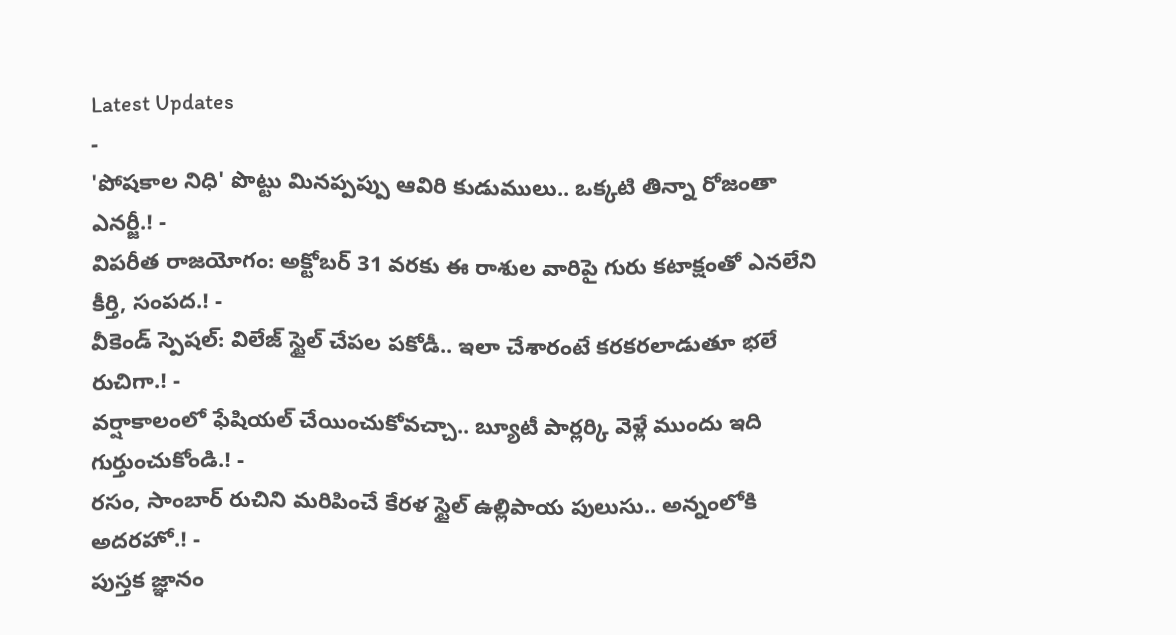Latest Updates
-
'పోషకాల నిధి' పొట్టు మినప్పప్పు ఆవిరి కుడుములు.. ఒక్కటి తిన్నా రోజంతా ఎనర్జీ.! -
విపరీత రాజయోగం: అక్టోబర్ 31 వరకు ఈ రాశుల వారిపై గురు కటాక్షంతో ఎనలేని కీర్తి, సంపద.! -
వీకెండ్ స్పెషల్: విలేజ్ స్టైల్ చేపల పకోడీ.. ఇలా చేశారంటే కరకరలాడుతూ భలే రుచిగా.! -
వర్షాకాలంలో ఫేషియల్ చేయించుకోవచ్చా.. బ్యూటీ పార్లర్కి వెళ్లే ముందు ఇది గుర్తుంచుకోండి.! -
రసం, సాంబార్ రుచిని మరిపించే కేరళ స్టైల్ ఉల్లిపాయ పులుసు.. అన్నంలోకి అదరహో.! -
పుస్తక జ్ఞానం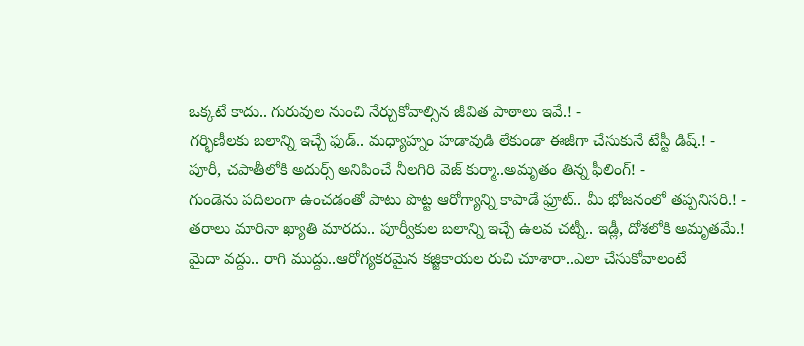ఒక్కటే కాదు.. గురువుల నుంచి నేర్చుకోవాల్సిన జీవిత పాఠాలు ఇవే.! -
గర్భిణీలకు బలాన్ని ఇచ్చే ఫుడ్.. మధ్యాహ్నం హడావుడి లేకుండా ఈజీగా చేసుకునే టేస్టీ డిష్.! -
పూరీ, చపాతీలోకి అదుర్స్ అనిపించే నీలగిరి వెజ్ కుర్మా..అమృతం తిన్న ఫీలింగ్! -
గుండెను పదిలంగా ఉంచడంతో పాటు పొట్ట ఆరోగ్యాన్ని కాపాడే ఫ్రూట్.. మీ భోజనంలో తప్పనిసరి.! -
తరాలు మారినా ఖ్యాతి మారదు.. పూర్వీకుల బలాన్ని ఇచ్చే ఉలవ చట్నీ.. ఇడ్లీ, దోశలోకి అమృతమే.!
మైదా వద్దు.. రాగి ముద్దు..ఆరోగ్యకరమైన కజ్జికాయల రుచి చూశారా..ఎలా చేసుకోవాలంటే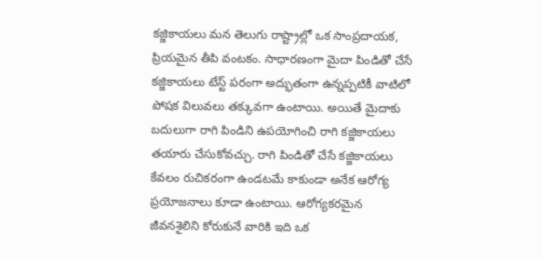కజ్జికాయలు మన తెలుగు రాష్ట్రాల్లో ఒక సాంప్రదాయక, ప్రియమైన తీపి వంటకం. సాధారణంగా మైదా పిండితో చేసే కజ్జికాయలు టేస్ట్ పరంగా అద్భుతంగా ఉన్నప్పటికీ వాటిలో పోషక విలువలు తక్కువగా ఉంటాయి. అయితే మైదాకు బదులుగా రాగి పిండిని ఉపయోగించి రాగి కజ్జికాయలు తయారు చేసుకోవచ్చు. రాగి పిండితో చేసే కజ్జికాయలు కేవలం రుచికరంగా ఉండటమే కాకుండా అనేక ఆరోగ్య ప్రయోజనాలు కూడా ఉంటాయి. ఆరోగ్యకరమైన జీవనశైలిని కోరుకునే వారికి ఇది ఒక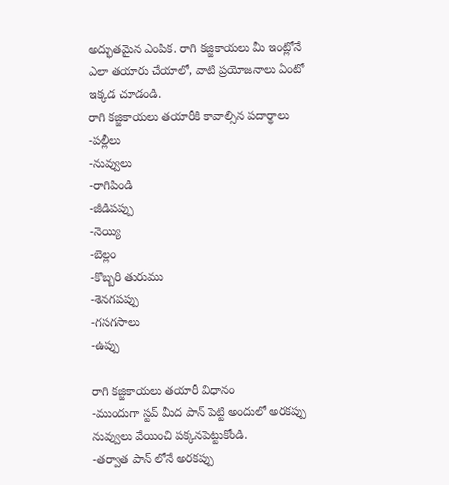అద్భుతమైన ఎంపిక. రాగి కజ్జికాయలు మీ ఇంట్లోనే ఎలా తయారు చేయాలో, వాటి ప్రయోజనాలు ఏంటో ఇక్కడ చూడండి.
రాగి కజ్జికాయలు తయారీకి కావాల్సిన పదార్థాలు
-పల్లీలు
-నువ్వులు
-రాగిపిండి
-జీడిపప్పు
-నెయ్యి
-బెల్లం
-కొబ్బరి తురుము
-శెనగపప్పు
-గసగసాలు
-ఉప్పు

రాగి కజ్జికాయలు తయారీ విధానం
-ముందుగా స్టవ్ మీద పాన్ పెట్టి అందులో అరకప్పు నువ్వులు వేయించి పక్కనపెట్టుకోండి.
-తర్వాత పాన్ లోనే అరకప్పు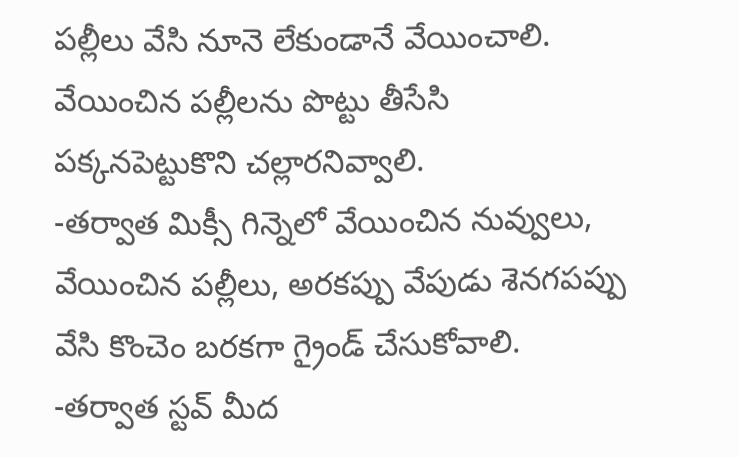పల్లీలు వేసి నూనె లేకుండానే వేయించాలి. వేయించిన పల్లీలను పొట్టు తీసేసి పక్కనపెట్టుకొని చల్లారనివ్వాలి.
-తర్వాత మిక్సీ గిన్నెలో వేయించిన నువ్వులు, వేయించిన పల్లీలు, అరకప్పు వేపుడు శెనగపప్పు వేసి కొంచెం బరకగా గ్రైండ్ చేసుకోవాలి.
-తర్వాత స్టవ్ మీద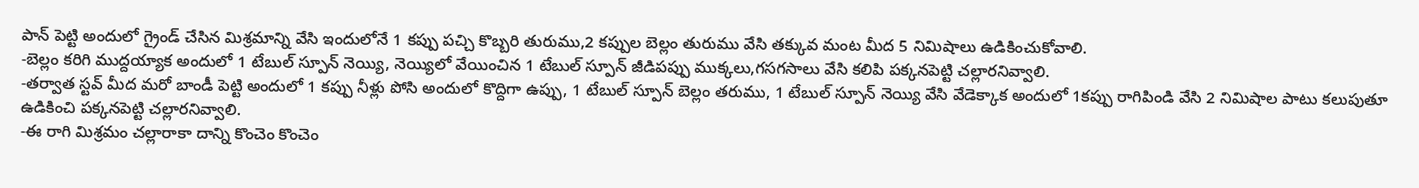పాన్ పెట్టి అందులో గ్రైండ్ చేసిన మిశ్రమాన్ని వేసి ఇందులోనే 1 కప్పు పచ్చి కొబ్బరి తురుము,2 కప్పుల బెల్లం తురుము వేసి తక్కువ మంట మీద 5 నిమిషాలు ఉడికించుకోవాలి.
-బెల్లం కరిగి ముద్దయ్యాక అందులో 1 టేబుల్ స్పూన్ నెయ్యి, నెయ్యిలో వేయించిన 1 టేబుల్ స్పూన్ జీడిపప్పు ముక్కలు,గసగసాలు వేసి కలిపి పక్కనపెట్టి చల్లారనివ్వాలి.
-తర్వాత స్టవ్ మీద మరో బాండీ పెట్టి అందులో 1 కప్పు నీళ్లు పోసి అందులో కొద్దిగా ఉప్పు, 1 టేబుల్ స్పూన్ బెల్లం తరుము, 1 టేబుల్ స్పూన్ నెయ్యి వేసి వేడెక్కాక అందులో 1కప్పు రాగిపిండి వేసి 2 నిమిషాల పాటు కలుపుతూ ఉడికించి పక్కనపెట్టి చల్లారనివ్వాలి.
-ఈ రాగి మిశ్రమం చల్లారాకా దాన్ని కొంచెం కొంచెం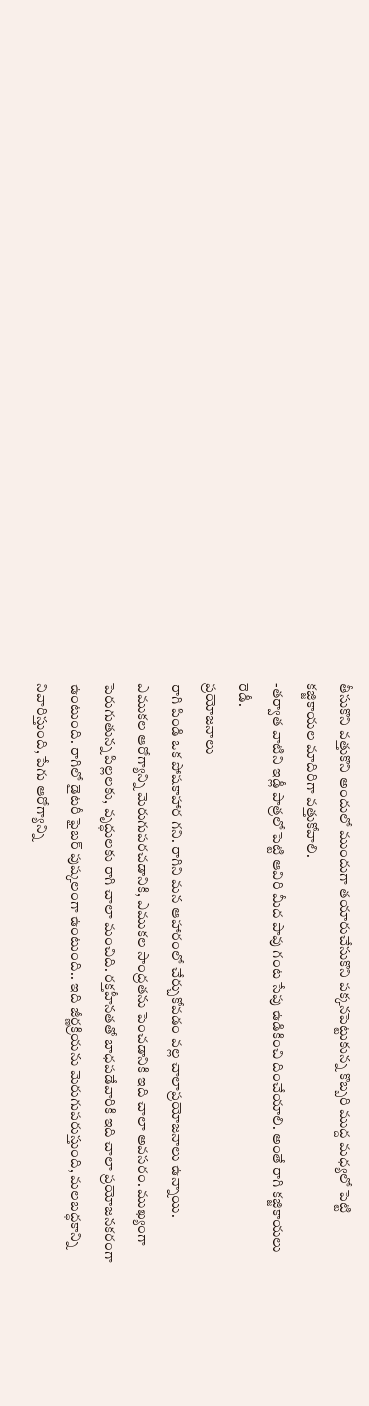తీసుకొని వత్తుకొని అందులో ముందుగా తయారుచేసుకొని పక్కనపెట్టుకున్న కొబ్బరి ముద్ద మధ్యలో పెట్టి కజ్జికాయల మాదిరిగా వత్తుకోవాలి.
-తర్వాత వాటిని ఇడ్లీ పాత్రలో పెట్టి ఆవిరి మీద పావు గంట సేపు ఉడికించి దించేయాలి. అంతే రాగి కజ్జికాయలు రెడీ.
ప్రయోజనాలు
రాగి పిండి ఒక పోషకాహార గని. రాగిని మన ఆహారంలో చేర్చుకోవడం వల్ల చాలాప్రయోజనాలు ఉన్నాయి. ఎముకల ఆరోగ్యాన్ని మెరుగుపరచడానికి, ఎముకల సాంద్రతను పెంచడానికి ఇది చాలా అవసరం. ముఖ్యంగా పెరుగుతున్న పిల్లలకు, వృద్ధులకు రాగి చాలా మంచిది. రక్తహీనతతో బాధపడేవారికి ఇది చాలా ప్రయోజనకరంగా ఉంటుంది. రాగిలో డైటరీ ఫైబర్ పుష్కలంగా ఉంటుంది.. ఇది జీర్ణక్రియను మెరుగుపరుస్తుంది, మలబద్ధకాన్ని నివారిస్తుంది, పేగు ఆరోగ్యాన్ని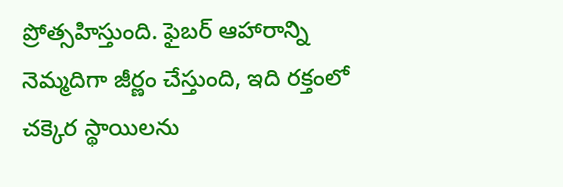ప్రోత్సహిస్తుంది. ఫైబర్ ఆహారాన్ని నెమ్మదిగా జీర్ణం చేస్తుంది, ఇది రక్తంలో చక్కెర స్థాయిలను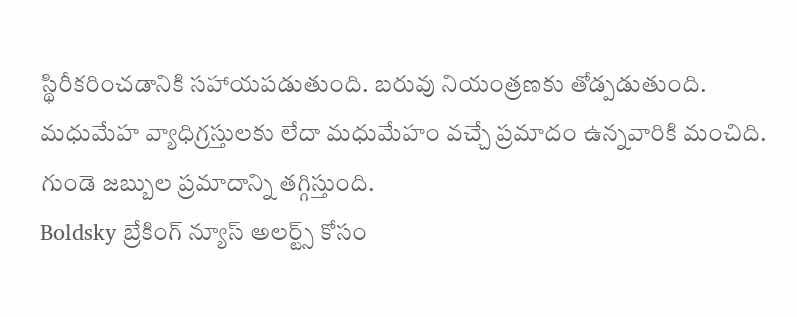స్థిరీకరించడానికి సహాయపడుతుంది. బరువు నియంత్రణకు తోడ్పడుతుంది. మధుమేహ వ్యాధిగ్రస్తులకు లేదా మధుమేహం వచ్చే ప్రమాదం ఉన్నవారికి మంచిది. గుండె జబ్బుల ప్రమాదాన్ని తగ్గిస్తుంది.
Boldsky బ్రేకింగ్ న్యూస్ అలర్ట్స్ కోసం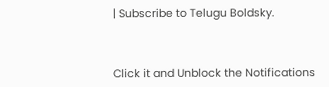| Subscribe to Telugu Boldsky.



Click it and Unblock the Notifications